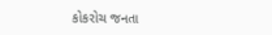કોકરોચ જનતા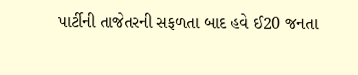પાર્ટીની તાજેતરની સફળતા બાદ હવે ઈ20 જનતા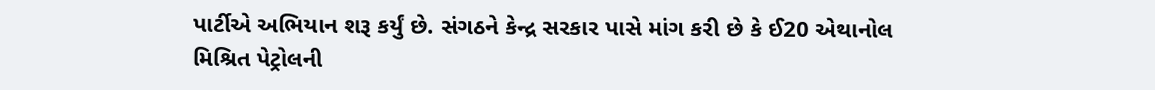પાર્ટીએ અભિયાન શરૂ કર્યું છે. સંગઠને કેન્દ્ર સરકાર પાસે માંગ કરી છે કે ઈ20 એથાનોલ મિશ્રિત પેટ્રોલની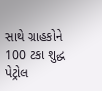સાથે ગ્રાહકોને 100 ટકા શુદ્ધ પેટ્રોલ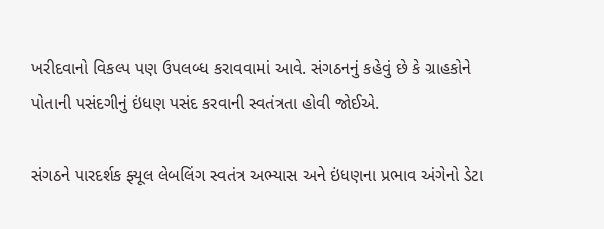ખરીદવાનો વિકલ્પ પણ ઉપલબ્ધ કરાવવામાં આવે. સંગઠનનું કહેવું છે કે ગ્રાહકોને પોતાની પસંદગીનું ઇંધણ પસંદ કરવાની સ્વતંત્રતા હોવી જોઈએ.

સંગઠને પારદર્શક ફ્યૂલ લેબલિંગ સ્વતંત્ર અભ્યાસ અને ઇંધણના પ્રભાવ અંગેનો ડેટા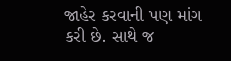જાહેર કરવાની પણ માંગ કરી છે. સાથે જ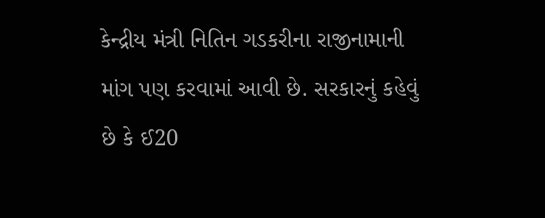કેન્દ્રીય મંત્રી નિતિન ગડકરીના રાજીનામાની માંગ પણ કરવામાં આવી છે. સરકારનું કહેવું છે કે ઈ20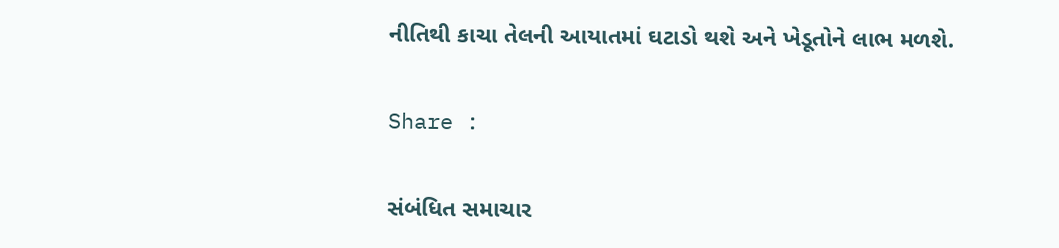નીતિથી કાચા તેલની આયાતમાં ઘટાડો થશે અને ખેડૂતોને લાભ મળશે.

Share :

સંબંધિત સમાચાર